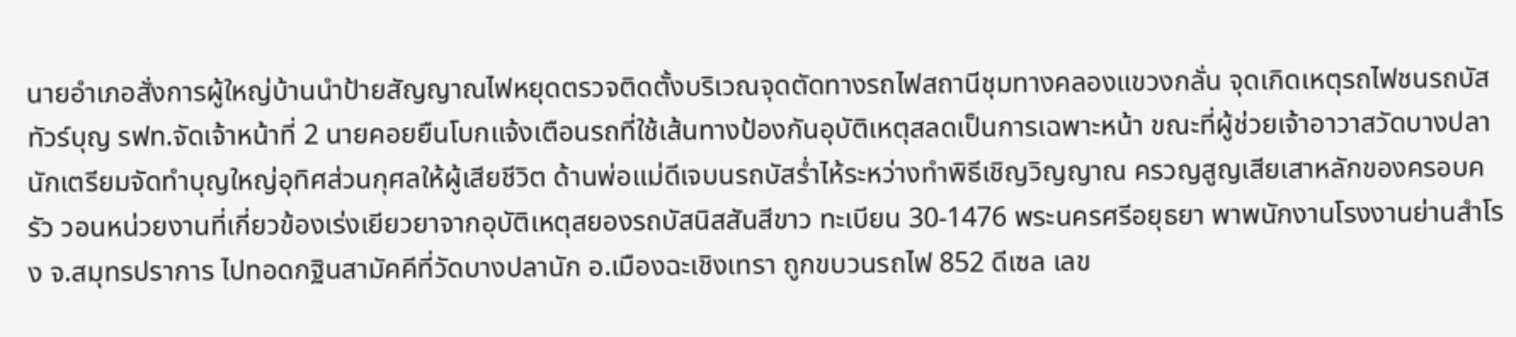นายอำเภอสั่งการผู้ใหญ่บ้านนำป้ายสัญญาณไฟหยุดตรวจติดตั้งบริเวณจุดตัดทางรถไฟสถานีชุมทางคลองแขวงกลั่น จุดเกิดเหตุรถไฟชนรถบัสทัวร์บุญ รฟท.จัดเจ้าหน้าที่ 2 นายคอยยืนโบกแจ้งเตือนรถที่ใช้เส้นทางป้องกันอุบัติเหตุสลดเป็นการเฉพาะหน้า ขณะที่ผู้ช่วยเจ้าอาวาสวัดบางปลานักเตรียมจัดทำบุญใหญ่อุทิศส่วนกุศลให้ผู้เสียชีวิต ด้านพ่อแม่ดีเจบนรถบัสร่ำไห้ระหว่างทำพิธีเชิญวิญญาณ ครวญสูญเสียเสาหลักของครอบครัว วอนหน่วยงานที่เกี่ยวข้องเร่งเยียวยาจากอุบัติเหตุสยองรถบัสนิสสันสีขาว ทะเบียน 30-1476 พระนครศรีอยุธยา พาพนักงานโรงงานย่านสำโรง จ.สมุทรปราการ ไปทอดกฐินสามัคคีที่วัดบางปลานัก อ.เมืองฉะเชิงเทรา ถูกขบวนรถไฟ 852 ดีเซล เลข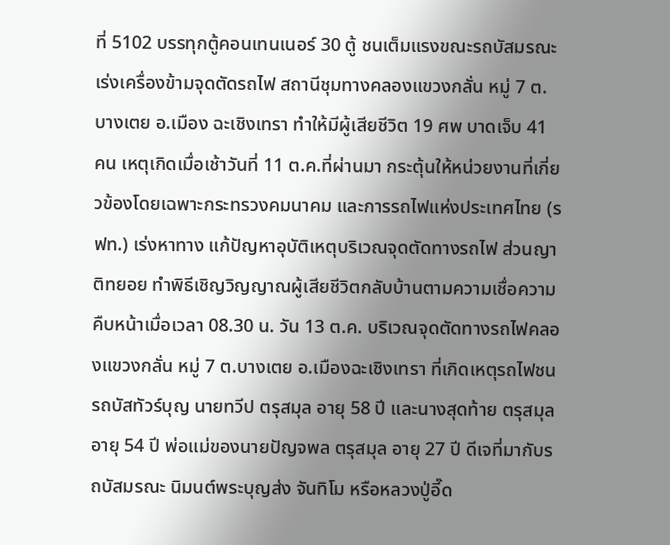ที่ 5102 บรรทุกตู้คอนเทนเนอร์ 30 ตู้ ชนเต็มแรงขณะรถบัสมรณะเร่งเครื่องข้ามจุดตัดรถไฟ สถานีชุมทางคลองแขวงกลั่น หมู่ 7 ต.บางเตย อ.เมือง ฉะเชิงเทรา ทำให้มีผู้เสียชีวิต 19 ศพ บาดเจ็บ 41 คน เหตุเกิดเมื่อเช้าวันที่ 11 ต.ค.ที่ผ่านมา กระตุ้นให้หน่วยงานที่เกี่ยวข้องโดยเฉพาะกระทรวงคมนาคม และการรถไฟแห่งประเทศไทย (รฟท.) เร่งหาทาง แก้ปัญหาอุบัติเหตุบริเวณจุดตัดทางรถไฟ ส่วนญาติทยอย ทำพิธีเชิญวิญญาณผู้เสียชีวิตกลับบ้านตามความเชื่อความคืบหน้าเมื่อเวลา 08.30 น. วัน 13 ต.ค. บริเวณจุดตัดทางรถไฟคลองแขวงกลั่น หมู่ 7 ต.บางเตย อ.เมืองฉะเชิงเทรา ที่เกิดเหตุรถไฟชนรถบัสทัวร์บุญ นายทวีป ตรุสมุล อายุ 58 ปี และนางสุดท้าย ตรุสมุล อายุ 54 ปี พ่อแม่ของนายปัญจพล ตรุสมุล อายุ 27 ปี ดีเจที่มากับรถบัสมรณะ นิมนต์พระบุญส่ง จันทิโม หรือหลวงปู่อี๊ด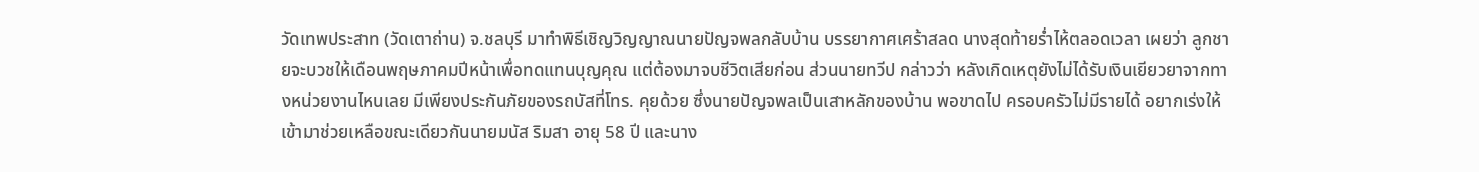วัดเทพประสาท (วัดเตาถ่าน) จ.ชลบุรี มาทำพิธีเชิญวิญญาณนายปัญจพลกลับบ้าน บรรยากาศเศร้าสลด นางสุดท้ายร่ำไห้ตลอดเวลา เผยว่า ลูกชายจะบวชให้เดือนพฤษภาคมปีหน้าเพื่อทดแทนบุญคุณ แต่ต้องมาจบชีวิตเสียก่อน ส่วนนายทวีป กล่าวว่า หลังเกิดเหตุยังไม่ได้รับเงินเยียวยาจากทางหน่วยงานไหนเลย มีเพียงประกันภัยของรถบัสที่โทร. คุยด้วย ซึ่งนายปัญจพลเป็นเสาหลักของบ้าน พอขาดไป ครอบครัวไม่มีรายได้ อยากเร่งให้เข้ามาช่วยเหลือขณะเดียวกันนายมนัส ริมสา อายุ 58 ปี และนาง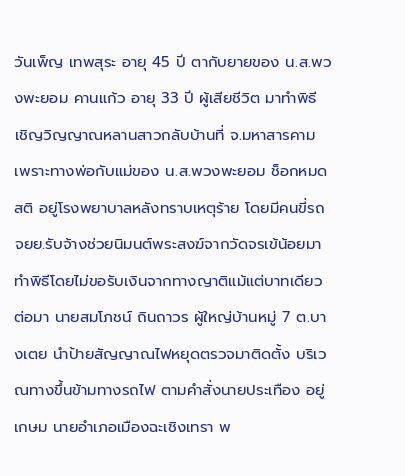วันเพ็ญ เทพสุระ อายุ 45 ปี ตากับยายของ น.ส.พวงพะยอม คานแก้ว อายุ 33 ปี ผู้เสียชีวิต มาทำพิธี เชิญวิญญาณหลานสาวกลับบ้านที่ จ.มหาสารคาม เพราะทางพ่อกับแม่ของ น.ส.พวงพะยอม ช็อกหมดสติ อยู่โรงพยาบาลหลังทราบเหตุร้าย โดยมีคนขี่รถ จยย.รับจ้างช่วยนิมนต์พระสงฆ์จากวัดจรเข้น้อยมาทำพิธีโดยไม่ขอรับเงินจากทางญาติแม้แต่บาทเดียว ต่อมา นายสมโภชน์ ถินถาวร ผู้ใหญ่บ้านหมู่ 7 ต.บางเตย นำป้ายสัญญาณไฟหยุดตรวจมาติดตั้ง บริเวณทางขึ้นข้ามทางรถไฟ ตามคำสั่งนายประเทือง อยู่เกษม นายอำเภอเมืองฉะเชิงเทรา พ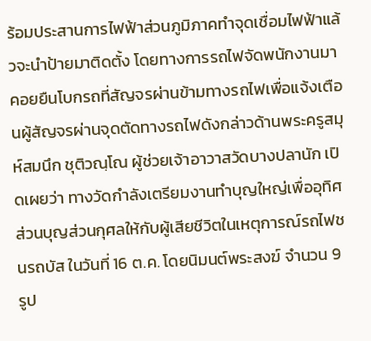ร้อมประสานการไฟฟ้าส่วนภูมิภาคทำจุดเชื่อมไฟฟ้าแล้วจะนำป้ายมาติดตั้ง โดยทางการรถไฟจัดพนักงานมาคอยยืนโบกรถที่สัญจรผ่านข้ามทางรถไฟเพื่อแจ้งเตือนผู้สัญจรผ่านจุดตัดทางรถไฟดังกล่าวด้านพระครูสมุห์สมนึก ชุติวณฺโณ ผู้ช่วยเจ้าอาวาสวัดบางปลานัก เปิดเผยว่า ทางวัดกำลังเตรียมงานทำบุญใหญ่เพื่ออุทิศส่วนบุญส่วนกุศลให้กับผู้เสียชีวิตในเหตุการณ์รถไฟชนรถบัส ในวันที่ 16 ต.ค. โดยนิมนต์พระสงฆ์ จำนวน 9 รูป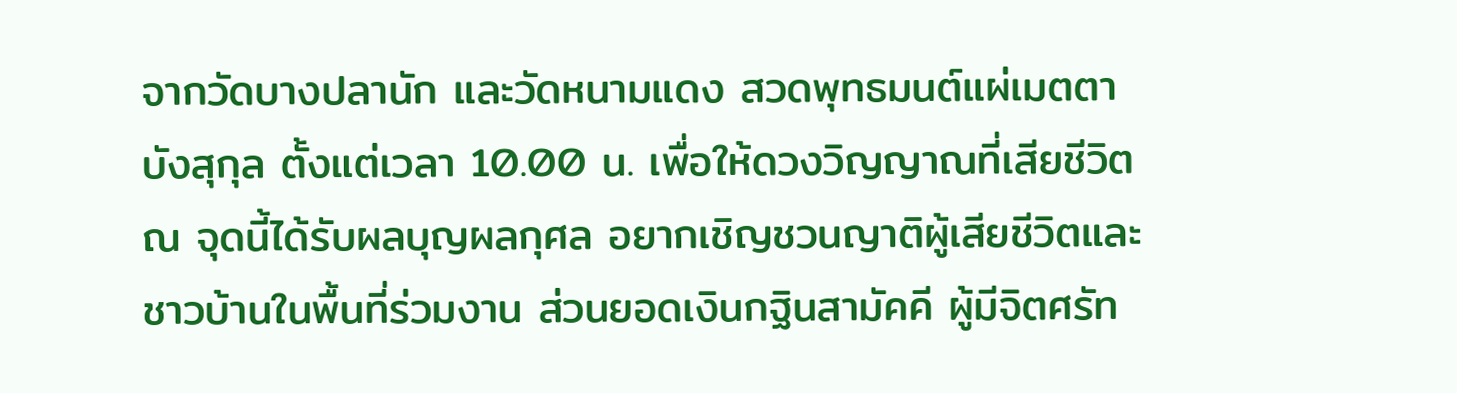จากวัดบางปลานัก และวัดหนามแดง สวดพุทธมนต์แผ่เมตตาบังสุกุล ตั้งแต่เวลา 10.00 น. เพื่อให้ดวงวิญญาณที่เสียชีวิต ณ จุดนี้ได้รับผลบุญผลกุศล อยากเชิญชวนญาติผู้เสียชีวิตและชาวบ้านในพื้นที่ร่วมงาน ส่วนยอดเงินกฐินสามัคคี ผู้มีจิตศรัท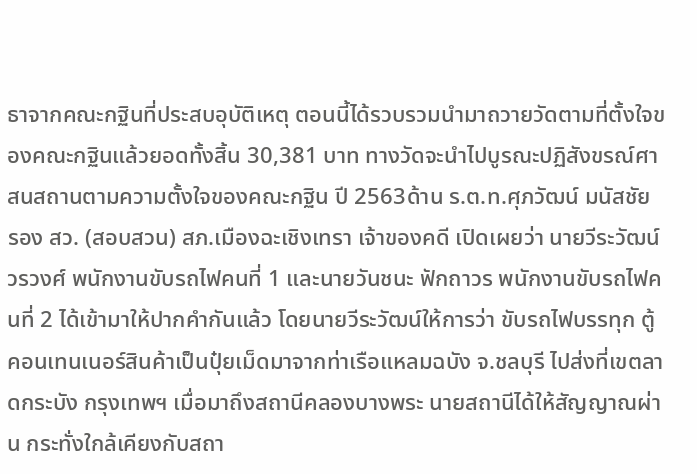ธาจากคณะกฐินที่ประสบอุบัติเหตุ ตอนนี้ได้รวบรวมนำมาถวายวัดตามที่ตั้งใจของคณะกฐินแล้วยอดทั้งสิ้น 30,381 บาท ทางวัดจะนำไปบูรณะปฏิสังขรณ์ศาสนสถานตามความตั้งใจของคณะกฐิน ปี 2563ด้าน ร.ต.ท.ศุภวัฒน์ มนัสชัย รอง สว. (สอบสวน) สภ.เมืองฉะเชิงเทรา เจ้าของคดี เปิดเผยว่า นายวีระวัฒน์ วรวงศ์ พนักงานขับรถไฟคนที่ 1 และนายวันชนะ ฟักถาวร พนักงานขับรถไฟคนที่ 2 ได้เข้ามาให้ปากคำกันแล้ว โดยนายวีระวัฒน์ให้การว่า ขับรถไฟบรรทุก ตู้คอนเทนเนอร์สินค้าเป็นปุ๋ยเม็ดมาจากท่าเรือแหลมฉบัง จ.ชลบุรี ไปส่งที่เขตลาดกระบัง กรุงเทพฯ เมื่อมาถึงสถานีคลองบางพระ นายสถานีได้ให้สัญญาณผ่าน กระทั่งใกล้เคียงกับสถา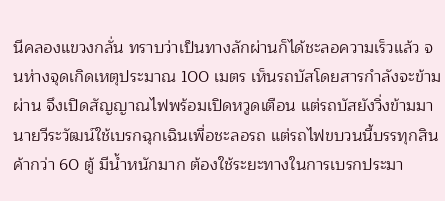นีคลองแขวงกลั่น ทราบว่าเป็นทางลักผ่านก็ได้ชะลอความเร็วแล้ว จนห่างจุดเกิดเหตุประมาณ 100 เมตร เห็นรถบัสโดยสารกำลังจะข้ามผ่าน จึงเปิดสัญญาณไฟพร้อมเปิดหวูดเตือน แต่รถบัสยังวิ่งข้ามมา นายวีระวัฒน์ใช้เบรกฉุกเฉินเพื่อชะลอรถ แต่รถไฟขบวนนี้บรรทุกสินค้ากว่า 60 ตู้ มีน้ำหนักมาก ต้องใช้ระยะทางในการเบรกประมา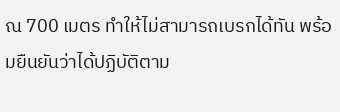ณ 700 เมตร ทำให้ไม่สามารถเบรกได้ทัน พร้อมยืนยันว่าได้ปฏิบัติตาม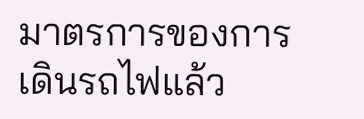มาตรการของการเดินรถไฟแล้ว